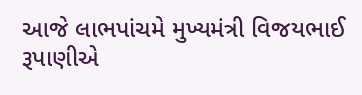આજે લાભપાંચમે મુખ્યમંત્રી વિજયભાઈ રૂપાણીએ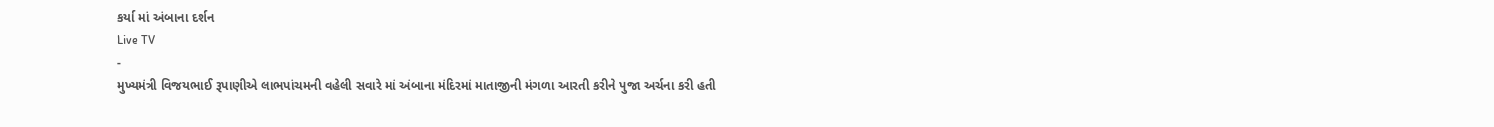કર્યા માં અંબાના દર્શન
Live TV
-
મુખ્યમંત્રી વિજયભાઈ રૂપાણીએ લાભપાંચમની વહેલી સવારે માં અંબાના મંદિરમાં માતાજીની મંગળા આરતી કરીને પુજા અર્ચના કરી હતી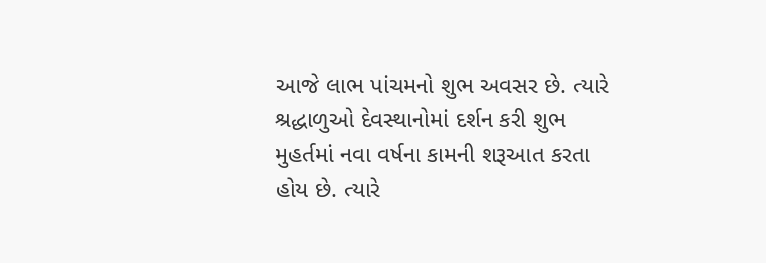આજે લાભ પાંચમનો શુભ અવસર છે. ત્યારે શ્રદ્ધાળુઓ દેવસ્થાનોમાં દર્શન કરી શુભ મુહર્તમાં નવા વર્ષના કામની શરૂઆત કરતા હોય છે. ત્યારે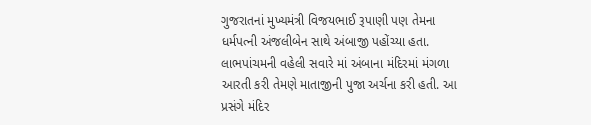ગુજરાતનાં મુખ્યમંત્રી વિજયભાઈ રૂપાણી પણ તેમના ધર્મપત્ની અંજલીબેન સાથે અંબાજી પહોંચ્યા હતા. લાભપાંચમની વહેલી સવારે માં અંબાના મંદિરમાં મંગળા આરતી કરી તેમણે માતાજીની પુજા અર્ચના કરી હતી. આ પ્રસંગે મંદિર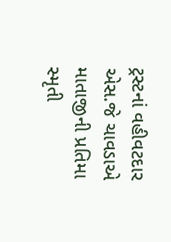ટ્રસ્ટનાં વહીવટદાર એસ.જે ચાવડાએ માતાજીની પ્રતિમા સ્મૃતી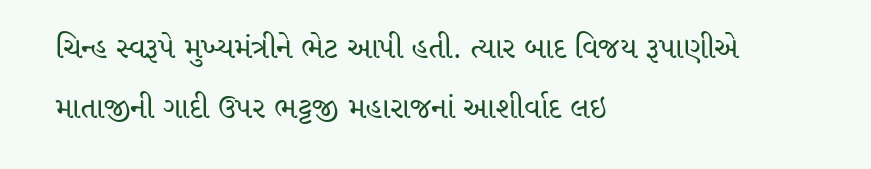ચિન્હ સ્વરૂપે મુખ્યમંત્રીને ભેટ આપી હતી. ત્યાર બાદ વિજય રૂપાણીએ માતાજીની ગાદી ઉપર ભટ્ટજી મહારાજનાં આશીર્વાદ લઇ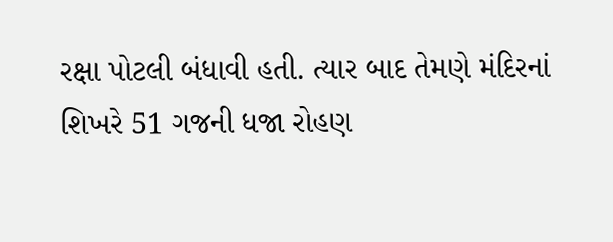રક્ષા પોટલી બંધાવી હતી. ત્યાર બાદ તેમણે મંદિરનાં શિખરે 51 ગજની ધજા રોહણ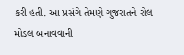કરી હતી. આ પ્રસંગે તેમણે ગુજરાતને રોલ મોડલ બનાવવાની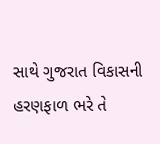સાથે ગુજરાત વિકાસની હરણફાળ ભરે તે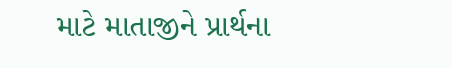માટે માતાજીને પ્રાર્થના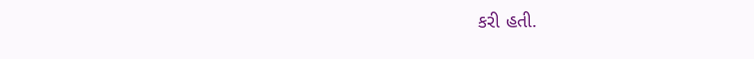કરી હતી.